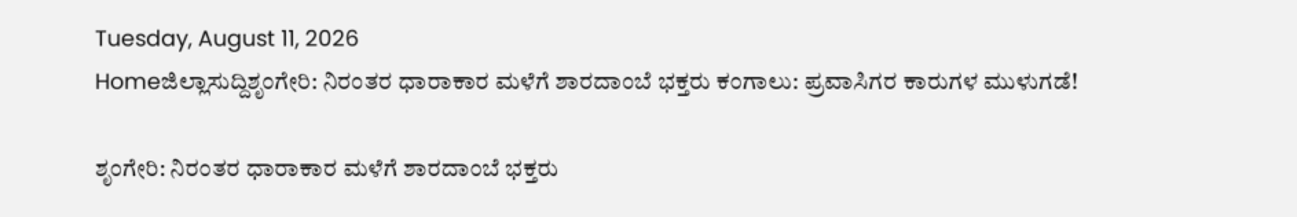Tuesday, August 11, 2026
Homeಜಿಲ್ಲಾಸುದ್ದಿಶೃಂಗೇರಿ: ನಿರಂತರ ಧಾರಾಕಾರ ಮಳೆಗೆ ಶಾರದಾಂಬೆ ಭಕ್ತರು ಕಂಗಾಲು: ಪ್ರವಾಸಿಗರ ಕಾರುಗಳ ಮುಳುಗಡೆ!

ಶೃಂಗೇರಿ: ನಿರಂತರ ಧಾರಾಕಾರ ಮಳೆಗೆ ಶಾರದಾಂಬೆ ಭಕ್ತರು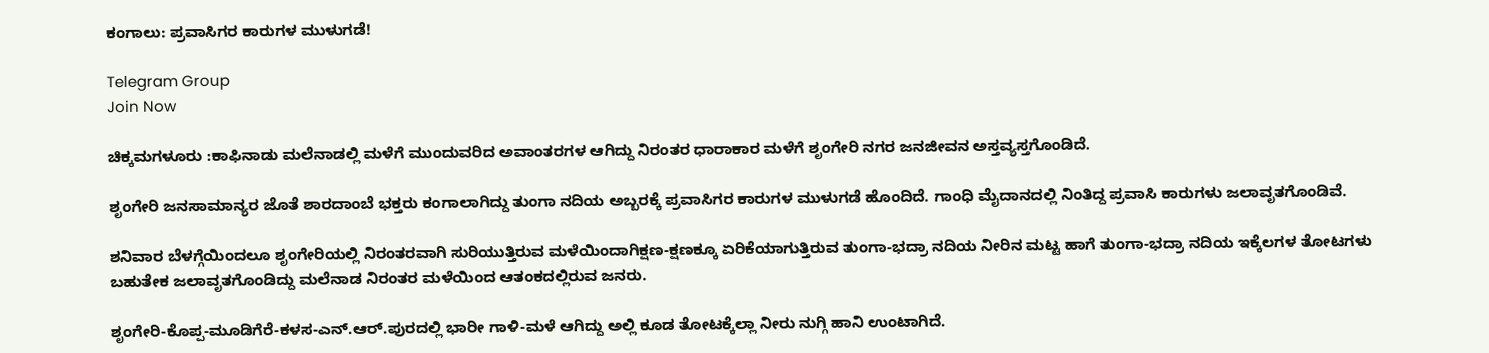ಕಂಗಾಲು: ಪ್ರವಾಸಿಗರ ಕಾರುಗಳ ಮುಳುಗಡೆ!

Telegram Group
Join Now

ಚಿಕ್ಕಮಗಳೂರು :ಕಾಫಿನಾಡು ಮಲೆನಾಡಲ್ಲಿ ಮಳೆಗೆ ಮುಂದುವರಿದ ಅವಾಂತರಗಳ ಆಗಿದ್ದು ನಿರಂತರ ಧಾರಾಕಾರ ಮಳೆಗೆ ಶೃಂಗೇರಿ ನಗರ ಜನಜೀವನ ಅಸ್ತವ್ಯಸ್ತಗೊಂಡಿದೆ.

ಶೃಂಗೇರಿ ಜನಸಾಮಾನ್ಯರ ಜೊತೆ ಶಾರದಾಂಬೆ ಭಕ್ತರು ಕಂಗಾಲಾಗಿದ್ದು ತುಂಗಾ ನದಿಯ ಅಬ್ಬರಕ್ಕೆ ಪ್ರವಾಸಿಗರ ಕಾರುಗಳ ಮುಳುಗಡೆ ಹೊಂದಿದೆ. ಗಾಂಧಿ ಮೈದಾನದಲ್ಲಿ ನಿಂತಿದ್ದ ಪ್ರವಾಸಿ ಕಾರುಗಳು ಜಲಾವೃತಗೊಂಡಿವೆ.

ಶನಿವಾರ ಬೆಳಗ್ಗೆಯಿಂದಲೂ ಶೃಂಗೇರಿಯಲ್ಲಿ ನಿರಂತರವಾಗಿ ಸುರಿಯುತ್ತಿರುವ ಮಳೆಯಿಂದಾಗಿಕ್ಷಣ-ಕ್ಷಣಕ್ಕೂ ಏರಿಕೆಯಾಗುತ್ತಿರುವ ತುಂಗಾ-ಭದ್ರಾ ನದಿಯ ನೀರಿನ ಮಟ್ಟ ಹಾಗೆ ತುಂಗಾ-ಭದ್ರಾ ನದಿಯ ಇಕ್ಕೆಲಗಳ ತೋಟಗಳು ಬಹುತೇಕ ಜಲಾವೃತಗೊಂಡಿದ್ದು ಮಲೆನಾಡ ನಿರಂತರ ಮಳೆಯಿಂದ ಆತಂಕದಲ್ಲಿರುವ ಜನರು.

ಶೃಂಗೇರಿ-ಕೊಪ್ಪ-ಮೂಡಿಗೆರೆ-ಕಳಸ-ಎನ್.ಆರ್.ಪುರದಲ್ಲಿ ಭಾರೀ ಗಾಳಿ-ಮಳೆ ಆಗಿದ್ದು ಅಲ್ಲಿ ಕೂಡ ತೋಟಕ್ಕೆಲ್ಲಾ ನೀರು ನುಗ್ಗಿ ಹಾನಿ ಉಂಟಾಗಿದೆ.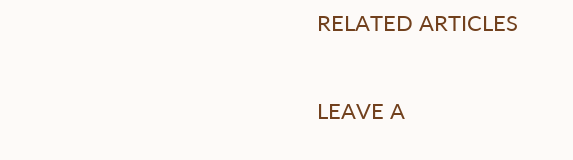RELATED ARTICLES

LEAVE A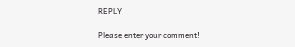REPLY

Please enter your comment!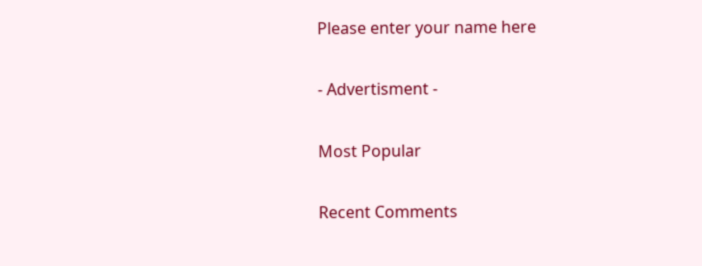Please enter your name here

- Advertisment -

Most Popular

Recent Comments